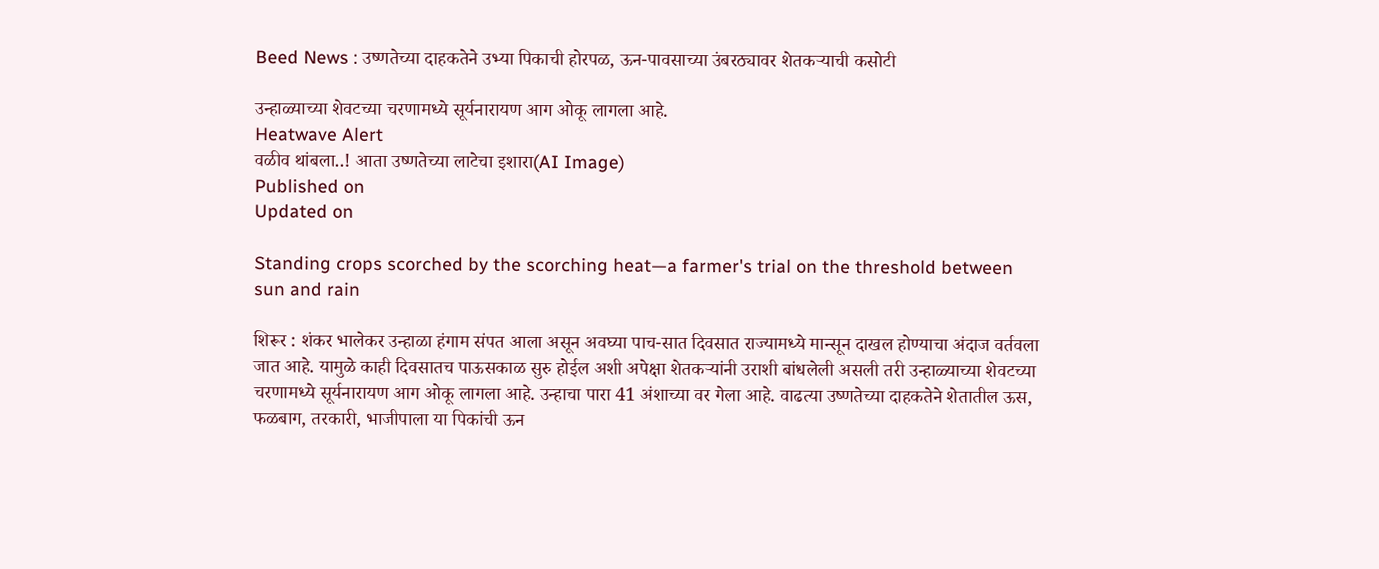Beed News : उष्णतेच्या दाहकतेने उभ्या पिकाची होरपळ, ऊन-पावसाच्या उंबरठ्यावर शेतकऱ्याची कसोटी

उन्हाळ्याच्या शेवटच्या चरणामध्ये सूर्यनारायण आग ओकू लागला आहे.
Heatwave Alert
वळीव थांबला..! आता उष्णतेच्या लाटेचा इशारा(AI Image)
Published on
Updated on

Standing crops scorched by the scorching heat—a farmer's trial on the threshold between sun and rain

शिरूर : शंकर भालेकर उन्हाळा हंगाम संपत आला असून अवघ्या पाच-सात दिवसात राज्यामध्ये मान्सून दाखल होण्याचा अंदाज वर्तवला जात आहे. यामुळे काही दिवसातच पाऊसकाळ सुरु होईल अशी अपेक्षा शेतकऱ्यांनी उराशी बांधलेली असली तरी उन्हाळ्याच्या शेवटच्या चरणामध्ये सूर्यनारायण आग ओकू लागला आहे. उन्हाचा पारा 41 अंशाच्या वर गेला आहे. वाढत्या उष्णतेच्या दाहकतेने शेतातील ऊस, फळबाग, तरकारी, भाजीपाला या पिकांची ऊन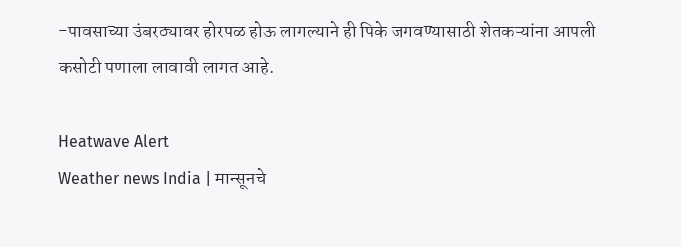-पावसाच्या उंबरठ्यावर होरपळ होऊ लागल्याने ही पिके जगवण्यासाठी शेतकऱ्यांना आपली कसोटी पणाला लावावी लागत आहे.

Heatwave Alert
Weather news India | मान्सूनचे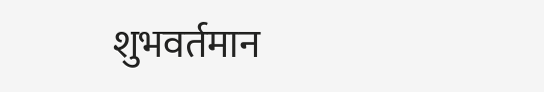शुभवर्तमान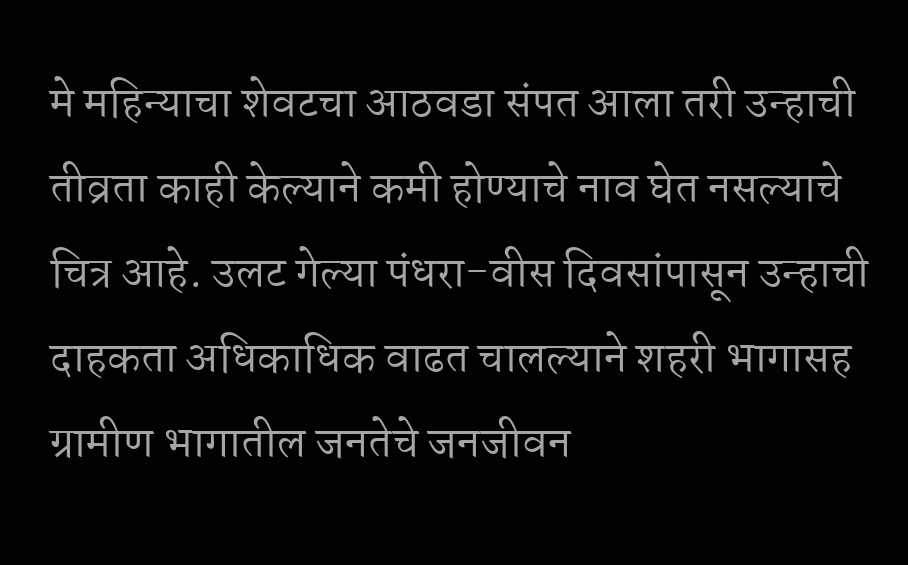मे महिन्याचा शेवटचा आठवडा संपत आला तरी उन्हाची तीव्रता काही केल्याने कमी होण्याचे नाव घेत नसल्याचे चित्र आहे. उलट गेल्या पंधरा-वीस दिवसांपासून उन्हाची दाहकता अधिकाधिक वाढत चालल्याने शहरी भागासह ग्रामीण भागातील जनतेचे जनजीवन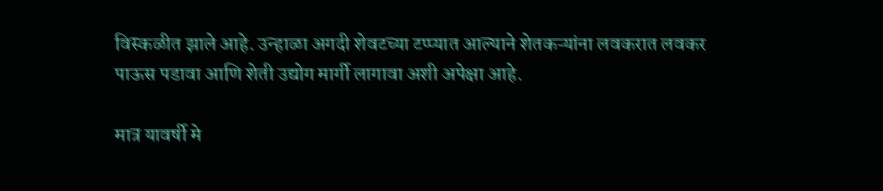विस्कळीत झाले आहे. उन्हाळा अगदी शेवटच्या टप्प्यात आल्याने शेतकऱ्यांना लवकरात लवकर पाऊस पडावा आणि शेती उद्योग मार्गी लागावा अशी अपेक्षा आहे.

मात्र यावर्षी मे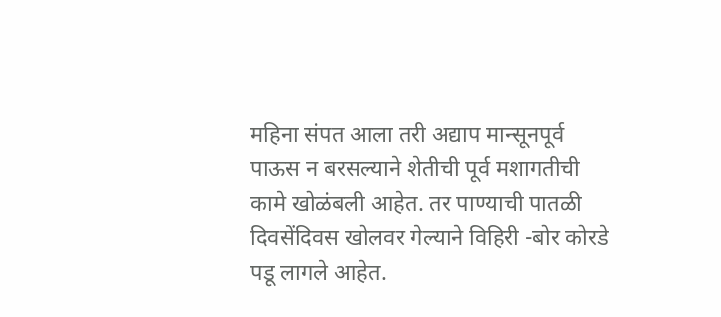महिना संपत आला तरी अद्याप मान्सूनपूर्व पाऊस न बरसल्याने शेतीची पूर्व मशागतीची कामे खोळंबली आहेत. तर पाण्याची पातळी दिवसेंदिवस खोलवर गेल्याने विहिरी -बोर कोरडे पडू लागले आहेत.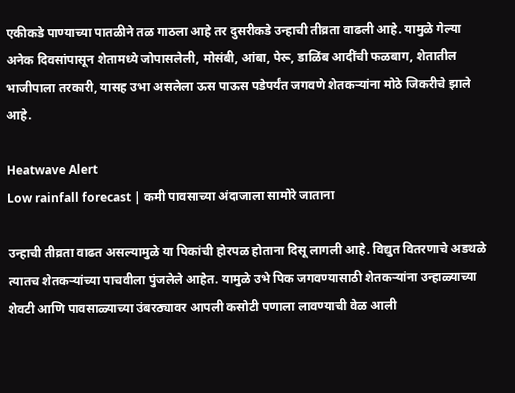एकीकडे पाण्याच्या पातळीने तळ गाठला आहे तर दुसरीकडे उन्हाची तीव्रता वाढली आहे. यामुळे गेल्या अनेक दिवसांपासून शेतामध्ये जोपासलेली, मोसंबी, आंबा, पेरू, डाळिंब आदींची फळबाग, शेतातील भाजीपाला तरकारी, यासह उभा असलेला ऊस पाऊस पडेपर्यंत जगवणे शेतकऱ्यांना मोठे जिकरीचे झाले आहे.

Heatwave Alert
Low rainfall forecast | कमी पावसाच्या अंदाजाला सामोरे जाताना

उन्हाची तीव्रता वाढत असल्यामुळे या पिकांची होरपळ होताना दिसू लागली आहे. विद्युत वितरणाचे अडथळे त्यातच शेतकऱ्यांच्या पाचवीला पुंजलेले आहेत. यामुळे उभे पिक जगवण्यासाठी शेतकऱ्यांना उन्हाळ्याच्या शेवटी आणि पावसाळ्याच्या उंबरठ्यावर आपली कसोटी पणाला लावण्याची वेळ आली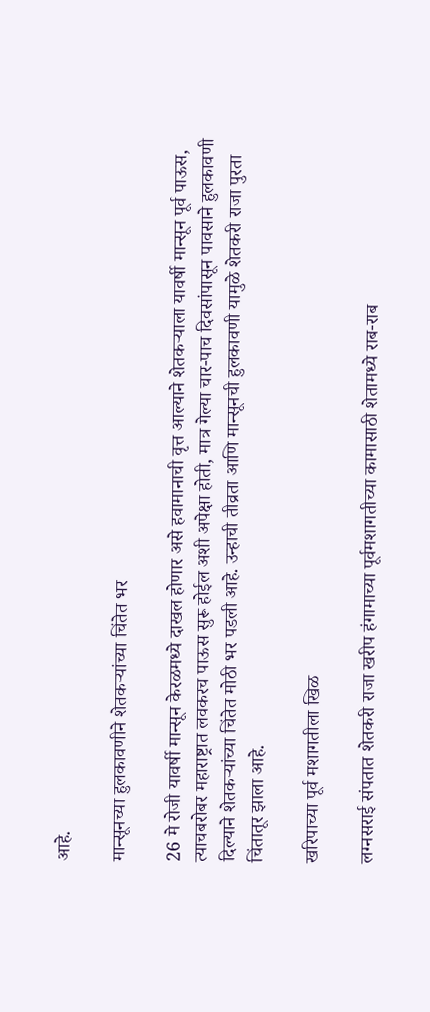आहे.

मान्सूनच्या हुलकावणीने शेतकऱ्यांच्या चिंतेत भर

26 मे रोजी यावर्षी मान्सून केरळमध्ये दाखल होणार असे हवामानाची वृत्त आल्याने शेतकऱ्याला यावर्षी मान्सून पूर्व पाऊस, त्याचबरोबर महाराष्ट्रात लवकरच पाऊस सुरू होईल अशी अपेक्षा होती, मात्र गेल्या चार-पाच दिवसांपासून पावसाने हुलकावणी दिल्याने शेतकऱ्यांच्या चिंतेत मोठी भर पडली आहे. उन्हाची तीव्रता आणि मान्सूनची हुलकावणी यामुळे शेतकरी राजा पुरता चिंतातूर झाला आहे.

खरिपाच्या पूर्व मशागतीला खिळ

लग्नसराई संपतात शेतकरी राजा खरीप हंगामाच्या पूर्वमशागतीच्या कामासाठी शेतामध्ये राब-राब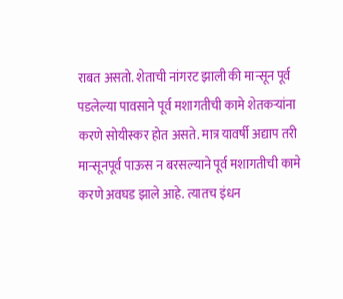राबत असतो. शेताची नांगरट झाली की मान्सून पूर्व पडलेल्या पावसाने पूर्व मशागतीची कामे शेतकऱ्यांना करणे सोयीस्कर होत असते. मात्र यावर्षी अद्याप तरी मान्सूनपूर्व पाऊस न बरसल्याने पूर्व मशागतीची कामे करणे अवघड झाले आहे. त्यातच इंधन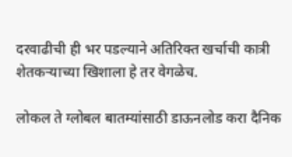दरवाढीची ही भर पडल्याने अतिरिक्त खर्चाची कात्री शेतकऱ्याच्या खिशाला हे तर वेगळेच.

लोकल ते ग्लोबल बातम्यांसाठी डाऊनलोड करा दैनिक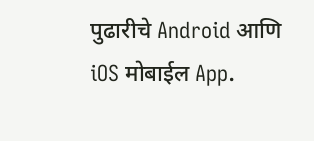पुढारीचे Android आणि iOS मोबाईल App.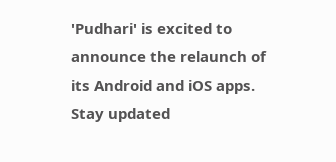'Pudhari' is excited to announce the relaunch of its Android and iOS apps. Stay updated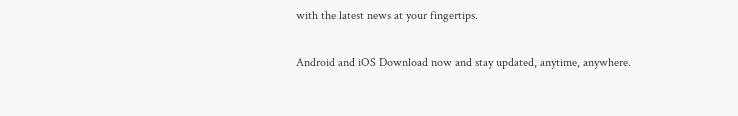with the latest news at your fingertips.

Android and iOS Download now and stay updated, anytime, anywhere.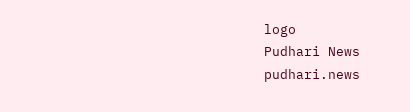logo
Pudhari News
pudhari.news